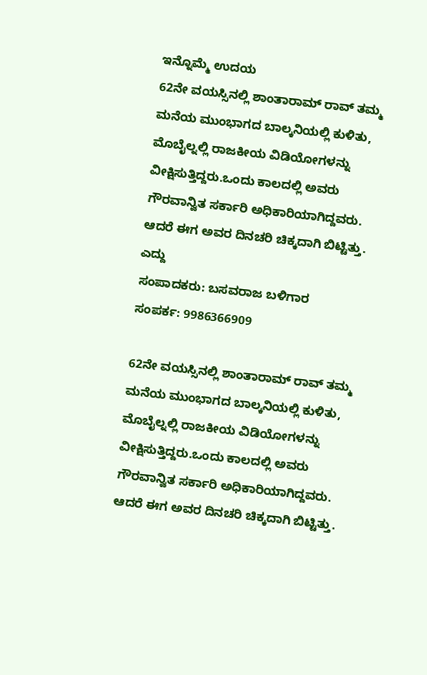ಇನ್ನೊಮ್ಮೆ ಉದಯ
62ನೇ ವಯಸ್ಸಿನಲ್ಲಿ ಶಾಂತಾರಾಮ್ ರಾವ್ ತಮ್ಮ ಮನೆಯ ಮುಂಭಾಗದ ಬಾಲ್ಕನಿಯಲ್ಲಿ ಕುಳಿತು, ಮೊಬೈಲ್ನಲ್ಲಿ ರಾಜಕೀಯ ವಿಡಿಯೋಗಳನ್ನು ವೀಕ್ಷಿಸುತ್ತಿದ್ದರು.ಒಂದು ಕಾಲದಲ್ಲಿ ಅವರು ಗೌರವಾನ್ವಿತ ಸರ್ಕಾರಿ ಅಧಿಕಾರಿಯಾಗಿದ್ದವರು. ಆದರೆ ಈಗ ಅವರ ದಿನಚರಿ ಚಿಕ್ಕದಾಗಿ ಬಿಟ್ಟಿತ್ತು. ಎದ್ದು
ಸಂಪಾದಕರು: ಬಸವರಾಜ ಬಳಿಗಾರ
ಸಂಪರ್ಕ: 9986366909

62ನೇ ವಯಸ್ಸಿನಲ್ಲಿ ಶಾಂತಾರಾಮ್ ರಾವ್ ತಮ್ಮ ಮನೆಯ ಮುಂಭಾಗದ ಬಾಲ್ಕನಿಯಲ್ಲಿ ಕುಳಿತು, ಮೊಬೈಲ್ನಲ್ಲಿ ರಾಜಕೀಯ ವಿಡಿಯೋಗಳನ್ನು ವೀಕ್ಷಿಸುತ್ತಿದ್ದರು.ಒಂದು ಕಾಲದಲ್ಲಿ ಅವರು ಗೌರವಾನ್ವಿತ ಸರ್ಕಾರಿ ಅಧಿಕಾರಿಯಾಗಿದ್ದವರು. ಆದರೆ ಈಗ ಅವರ ದಿನಚರಿ ಚಿಕ್ಕದಾಗಿ ಬಿಟ್ಟಿತ್ತು.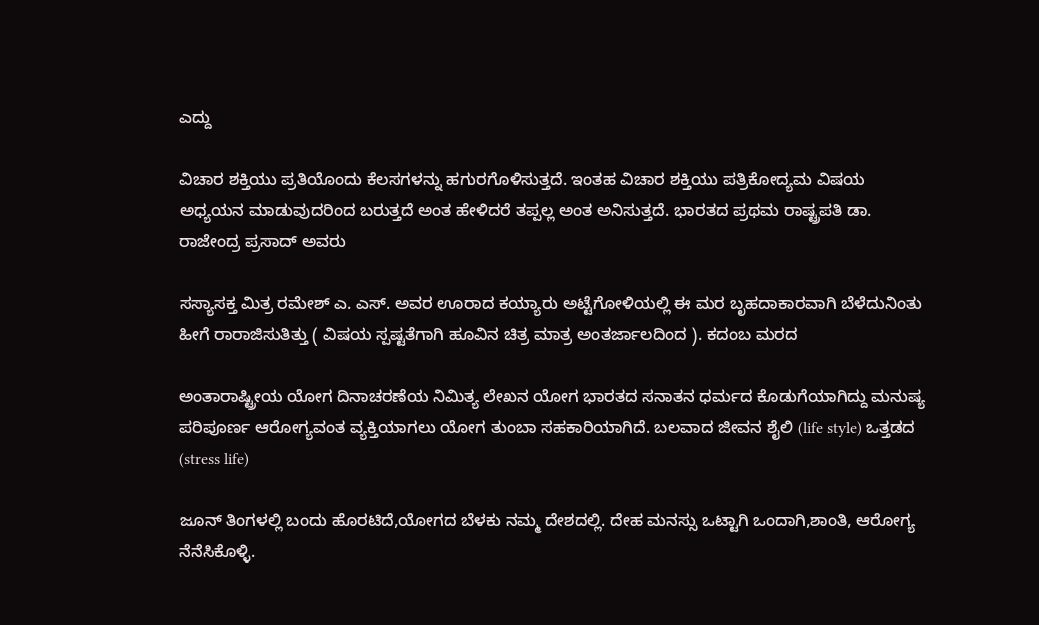ಎದ್ದು

ವಿಚಾರ ಶಕ್ತಿಯು ಪ್ರತಿಯೊಂದು ಕೆಲಸಗಳನ್ನು ಹಗುರಗೊಳಿಸುತ್ತದೆ. ಇಂತಹ ವಿಚಾರ ಶಕ್ತಿಯು ಪತ್ರಿಕೋದ್ಯಮ ವಿಷಯ ಅಧ್ಯಯನ ಮಾಡುವುದರಿಂದ ಬರುತ್ತದೆ ಅಂತ ಹೇಳಿದರೆ ತಪ್ಪಲ್ಲ ಅಂತ ಅನಿಸುತ್ತದೆ. ಭಾರತದ ಪ್ರಥಮ ರಾಷ್ಟ್ರಪತಿ ಡಾ. ರಾಜೇಂದ್ರ ಪ್ರಸಾದ್ ಅವರು

ಸಸ್ಯಾಸಕ್ತ ಮಿತ್ರ ರಮೇಶ್ ಎ. ಎಸ್. ಅವರ ಊರಾದ ಕಯ್ಯಾರು ಅಟ್ಟೆಗೋಳಿಯಲ್ಲಿ ಈ ಮರ ಬೃಹದಾಕಾರವಾಗಿ ಬೆಳೆದುನಿಂತು ಹೀಗೆ ರಾರಾಜಿಸುತಿತ್ತು ( ವಿಷಯ ಸ್ಪಷ್ಟತೆಗಾಗಿ ಹೂವಿನ ಚಿತ್ರ ಮಾತ್ರ ಅಂತರ್ಜಾಲದಿಂದ ). ಕದಂಬ ಮರದ

ಅಂತಾರಾಷ್ಟ್ರೀಯ ಯೋಗ ದಿನಾಚರಣೆಯ ನಿಮಿತ್ಯ ಲೇಖನ ಯೋಗ ಭಾರತದ ಸನಾತನ ಧರ್ಮದ ಕೊಡುಗೆಯಾಗಿದ್ದು ಮನುಷ್ಯ ಪರಿಪೂರ್ಣ ಆರೋಗ್ಯವಂತ ವ್ಯಕ್ತಿಯಾಗಲು ಯೋಗ ತುಂಬಾ ಸಹಕಾರಿಯಾಗಿದೆ. ಬಲವಾದ ಜೀವನ ಶೈಲಿ (life style) ಒತ್ತಡದ (stress life)

ಜೂನ್ ತಿಂಗಳಲ್ಲಿ ಬಂದು ಹೊರಟಿದೆ,ಯೋಗದ ಬೆಳಕು ನಮ್ಮ ದೇಶದಲ್ಲಿ. ದೇಹ ಮನಸ್ಸು ಒಟ್ಟಾಗಿ ಒಂದಾಗಿ,ಶಾಂತಿ, ಆರೋಗ್ಯ ನೆನೆಸಿಕೊಳ್ಳಿ.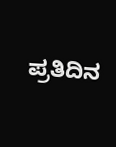ಪ್ರತಿದಿನ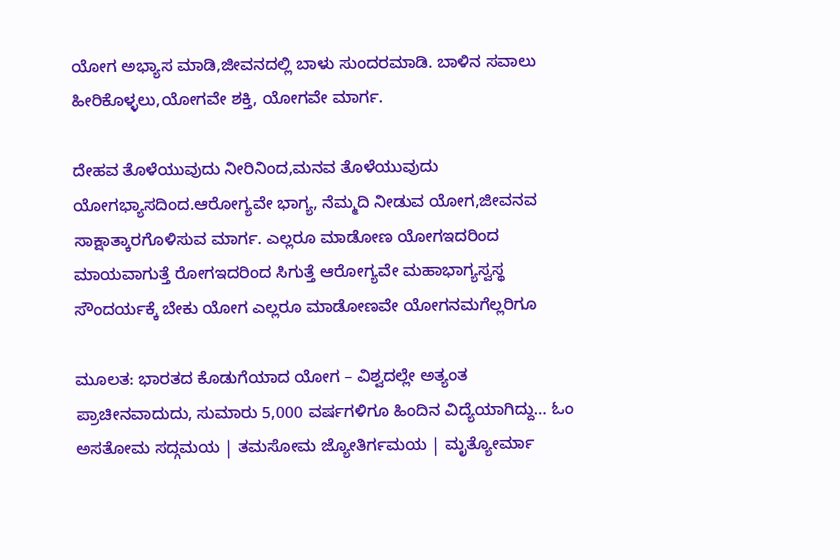ಯೋಗ ಅಭ್ಯಾಸ ಮಾಡಿ,ಜೀವನದಲ್ಲಿ ಬಾಳು ಸುಂದರಮಾಡಿ. ಬಾಳಿನ ಸವಾಲು ಹೀರಿಕೊಳ್ಳಲು,ಯೋಗವೇ ಶಕ್ತಿ, ಯೋಗವೇ ಮಾರ್ಗ.

ದೇಹವ ತೊಳೆಯುವುದು ನೀರಿನಿಂದ,ಮನವ ತೊಳೆಯುವುದು ಯೋಗಭ್ಯಾಸದಿಂದ.ಆರೋಗ್ಯವೇ ಭಾಗ್ಯ, ನೆಮ್ಮದಿ ನೀಡುವ ಯೋಗ,ಜೀವನವ ಸಾಕ್ಷಾತ್ಕಾರಗೊಳಿಸುವ ಮಾರ್ಗ. ಎಲ್ಲರೂ ಮಾಡೋಣ ಯೋಗಇದರಿಂದ ಮಾಯವಾಗುತ್ತೆ ರೋಗಇದರಿಂದ ಸಿಗುತ್ತೆ ಆರೋಗ್ಯವೇ ಮಹಾಭಾಗ್ಯಸ್ವಸ್ಥ ಸೌಂದರ್ಯಕ್ಕೆ ಬೇಕು ಯೋಗ ಎಲ್ಲರೂ ಮಾಡೋಣವೇ ಯೋಗನಮಗೆಲ್ಲರಿಗೂ

ಮೂಲತ: ಭಾರತದ ಕೊಡುಗೆಯಾದ ಯೋಗ – ವಿಶ್ವದಲ್ಲೇ ಅತ್ಯಂತ ಪ್ರಾಚೀನವಾದುದು, ಸುಮಾರು 5,000 ವರ್ಷಗಳಿಗೂ ಹಿಂದಿನ ವಿದ್ಯೆಯಾಗಿದ್ದು… ಓಂ ಅಸತೋಮ ಸದ್ಗಮಯ | ತಮಸೋಮ ಜ್ಯೋತಿರ್ಗಮಯ | ಮೃತ್ಯೋರ್ಮಾ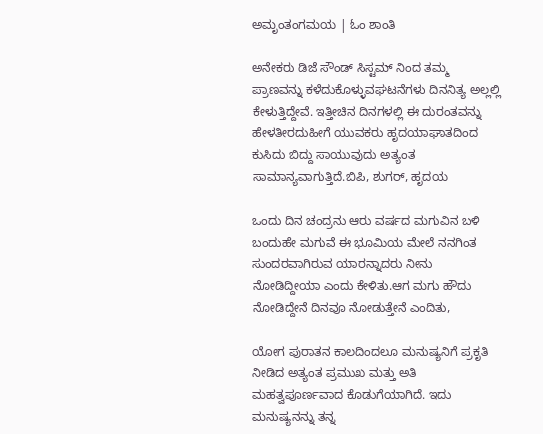ಅಮೃಂತಂಗಮಯ | ಓಂ ಶಾಂತಿ

ಅನೇಕರು ಡಿಜೆ ಸೌಂಡ್ ಸಿಸ್ಟಮ್ ನಿಂದ ತಮ್ಮ ಪ್ರಾಣವನ್ನು ಕಳೆದುಕೊಳ್ಳುವಘಟನೆಗಳು ದಿನನಿತ್ಯ ಅಲ್ಲಲ್ಲಿ ಕೇಳುತ್ತಿದ್ದೇವೆ. ಇತ್ತೀಚಿನ ದಿನಗಳಲ್ಲಿ ಈ ದುರಂತವನ್ನು ಹೇಳತೀರದುಹೀಗೆ ಯುವಕರು ಹೃದಯಾಘಾತದಿಂದ ಕುಸಿದು ಬಿದ್ದು ಸಾಯುವುದು ಅತ್ಯಂತ ಸಾಮಾನ್ಯವಾಗುತ್ತಿದೆ.ಬಿಪಿ, ಶುಗರ್, ಹೃದಯ

ಒಂದು ದಿನ ಚಂದ್ರನು ಆರು ವರ್ಷದ ಮಗುವಿನ ಬಳಿ ಬಂದುಹೇ ಮಗುವೆ ಈ ಭೂಮಿಯ ಮೇಲೆ ನನಗಿಂತ ಸುಂದರವಾಗಿರುವ ಯಾರನ್ನಾದರು ನೀನು ನೋಡಿದ್ದೀಯಾ ಎಂದು ಕೇಳಿತು.ಆಗ ಮಗು ಹೌದು ನೋಡಿದ್ದೇನೆ ದಿನವೂ ನೋಡುತ್ತೇನೆ ಎಂದಿತು,

ಯೋಗ ಪುರಾತನ ಕಾಲದಿಂದಲೂ ಮನುಷ್ಯನಿಗೆ ಪ್ರಕೃತಿ ನೀಡಿದ ಅತ್ಯಂತ ಪ್ರಮುಖ ಮತ್ತು ಅತಿ ಮಹತ್ವಪೂರ್ಣವಾದ ಕೊಡುಗೆಯಾಗಿದೆ. ಇದು ಮನುಷ್ಯನನ್ನು ತನ್ನ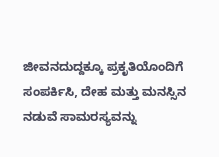ಜೀವನದುದ್ದಕ್ಕೂ ಪ್ರಕೃತಿಯೊಂದಿಗೆ ಸಂಪರ್ಕಿಸಿ, ದೇಹ ಮತ್ತು ಮನಸ್ಸಿನ ನಡುವೆ ಸಾಮರಸ್ಯವನ್ನು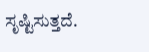ಸೃಷ್ಟಿಸುತ್ತದೆ.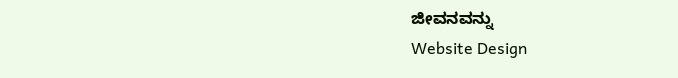ಜೀವನವನ್ನು
Website Design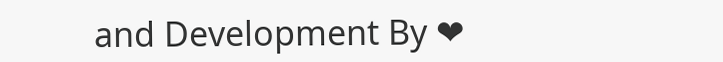and Development By ❤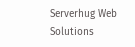Serverhug Web Solutions